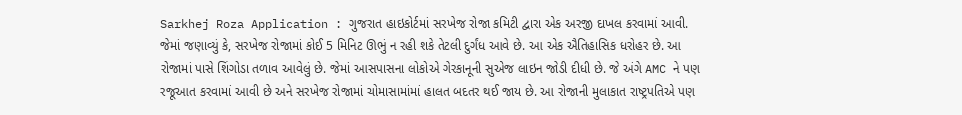Sarkhej Roza Application : ગુજરાત હાઇકોર્ટમાં સરખેજ રોજા કમિટી દ્વારા એક અરજી દાખલ કરવામાં આવી. જેમાં જણાવ્યું કે, સરખેજ રોજામાં કોઈ 5 મિનિટ ઊભું ન રહી શકે તેટલી દુર્ગંધ આવે છે. આ એક ઐતિહાસિક ધરોહર છે. આ રોજામાં પાસે શિંગોડા તળાવ આવેલું છે. જેમાં આસપાસના લોકોએ ગેરકાનૂની સુએજ લાઇન જોડી દીધી છે. જે અંગે AMC ને પણ રજૂઆત કરવામાં આવી છે અને સરખેજ રોજામાં ચોમાસામાંમાં હાલત બદતર થઈ જાય છે. આ રોજાની મુલાકાત રાષ્ટ્રપતિએ પણ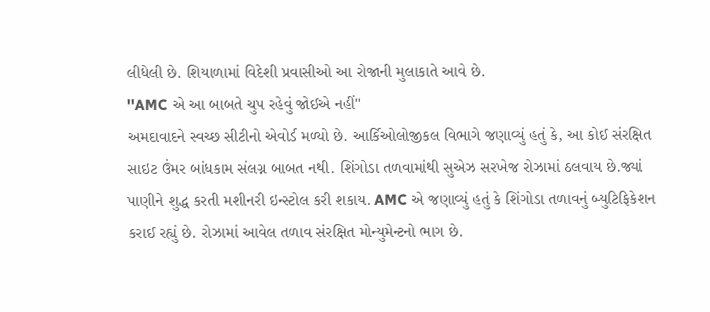લીધેલી છે. શિયાળામાં વિદેશી પ્રવાસીઓ આ રોજાની મુલાકાતે આવે છે.
''AMC એ આ બાબતે ચુપ રહેવું જોઈએ નહીં''
અમદાવાદને સ્વચ્છ સીટીનો એવોર્ડ મળ્યો છે. આર્કિઓલોજીકલ વિભાગે જણાવ્યું હતું કે, આ કોઈ સંરક્ષિત સાઇટ ઉંમર બાંધકામ સંલગ્ન બાબત નથી. શિંગોડા તળવામાંથી સુએઝ સરખેજ રોઝામાં ઠલવાય છે.જ્યાં પાણીને શુદ્ધ કરતી મશીનરી ઇન્સ્ટોલ કરી શકાય. AMC એ જણાવ્યું હતું કે શિંગોડા તળાવનું બ્યુટિફિકેશન કરાઈ રહ્યું છે. રોઝામાં આવેલ તળાવ સંરક્ષિત મોન્યુમેન્ટનો ભાગ છે.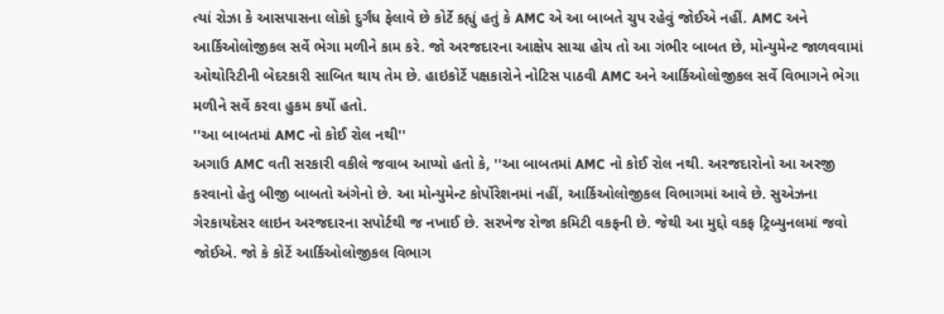ત્યાં રોઝા કે આસપાસના લોકો દુર્ગંધ ફેલાવે છે કોર્ટે કહ્યું હતું કે AMC એ આ બાબતે ચુપ રહેવું જોઈએ નહીં. AMC અને આર્કિઓલોજીકલ સર્વે ભેગા મળીને કામ કરે. જો અરજદારના આક્ષેપ સાચા હોય તો આ ગંભીર બાબત છે, મોન્યુમેન્ટ જાળવવામાં ઓથોરિટીની બેદરકારી સાબિત થાય તેમ છે. હાઇકોર્ટે પક્ષકારોને નોટિસ પાઠવી AMC અને આર્કિઓલોજીકલ સર્વે વિભાગને ભેગા મળીને સર્વે કરવા હુકમ કર્યો હતો.
''આ બાબતમાં AMC નો કોઈ રોલ નથી''
અગાઉ AMC વતી સરકારી વકીલે જવાબ આપ્યો હતો કે, ''આ બાબતમાં AMC નો કોઈ રોલ નથી. અરજદારોનો આ અરજી કરવાનો હેતુ બીજી બાબતો અંગેનો છે. આ મોન્યુમેન્ટ કોર્પોરેશનમાં નહીં, આર્કિઓલોજીકલ વિભાગમાં આવે છે. સુએઝના ગેરકાયદેસર લાઇન અરજદારના સપોર્ટથી જ નખાઈ છે. સરખેજ રોજા કમિટી વકફની છે. જેથી આ મુદ્દો વકફ ટ્રિબ્યુનલમાં જવો જોઈએ. જો કે કોર્ટે આર્કિઓલોજીકલ વિભાગ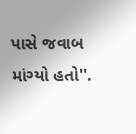પાસે જવાબ માંગ્યો હતો''.